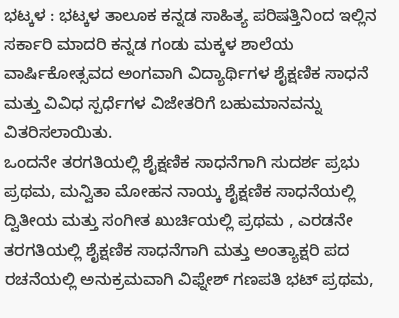ಭಟ್ಕಳ : ಭಟ್ಕಳ ತಾಲೂಕ ಕನ್ನಡ ಸಾಹಿತ್ಯ ಪರಿಷತ್ತಿನಿಂದ ಇಲ್ಲಿನ ಸರ್ಕಾರಿ ಮಾದರಿ ಕನ್ನಡ ಗಂಡು ಮಕ್ಕಳ ಶಾಲೆಯ ವಾರ್ಷಿಕೋತ್ಸವದ ಅಂಗವಾಗಿ ವಿದ್ಯಾರ್ಥಿಗಳ ಶೈಕ್ಷಣಿಕ ಸಾಧನೆ ಮತ್ತು ವಿವಿಧ ಸ್ಪರ್ಧೆಗಳ ವಿಜೇತರಿಗೆ ಬಹುಮಾನವನ್ನು ವಿತರಿಸಲಾಯಿತು.
ಒಂದನೇ ತರಗತಿಯಲ್ಲಿ ಶೈಕ್ಷಣಿಕ ಸಾಧನೆಗಾಗಿ ಸುದರ್ಶ ಪ್ರಭು ಪ್ರಥಮ, ಮನ್ವಿತಾ ಮೋಹನ ನಾಯ್ಕ ಶೈಕ್ಷಣಿಕ ಸಾಧನೆಯಲ್ಲಿ ದ್ವಿತೀಯ ಮತ್ತು ಸಂಗೀತ ಖುರ್ಚಿಯಲ್ಲಿ ಪ್ರಥಮ , ಎರಡನೇ ತರಗತಿಯಲ್ಲಿ ಶೈಕ್ಷಣಿಕ ಸಾಧನೆಗಾಗಿ ಮತ್ತು ಅಂತ್ಯಾಕ್ಷರಿ ಪದ ರಚನೆಯಲ್ಲಿ ಅನುಕ್ರಮವಾಗಿ ವಿಫ್ನೇಶ್ ಗಣಪತಿ ಭಟ್ ಪ್ರಥಮ,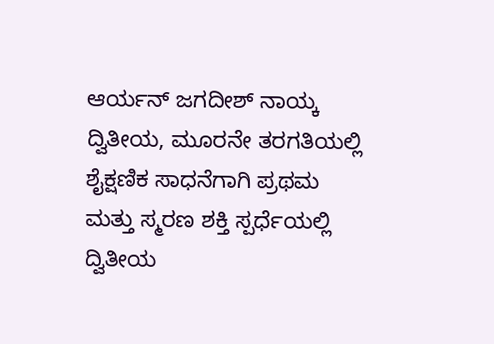ಆರ್ಯನ್ ಜಗದೀಶ್ ನಾಯ್ಕ ದ್ವಿತೀಯ, ಮೂರನೇ ತರಗತಿಯಲ್ಲಿ ಶೈಕ್ಷಣಿಕ ಸಾಧನೆಗಾಗಿ ಪ್ರಥಮ ಮತ್ತು ಸ್ಮರಣ ಶಕ್ತಿ ಸ್ಪರ್ಧೆಯಲ್ಲಿ ದ್ವಿತೀಯ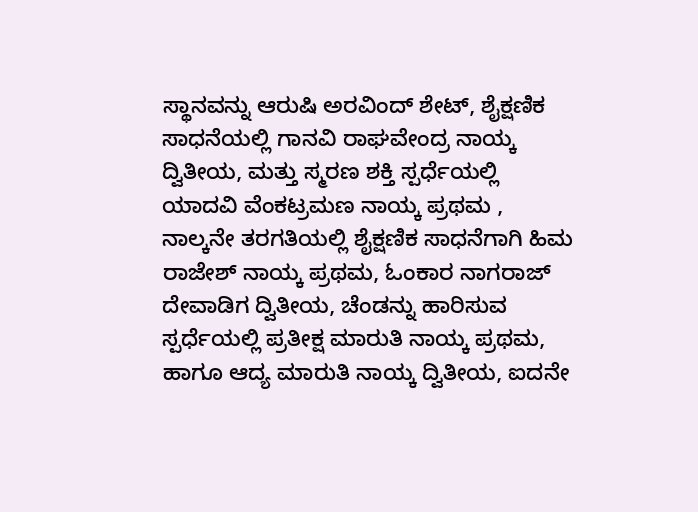ಸ್ಥಾನವನ್ನು ಆರುಷಿ ಅರವಿಂದ್ ಶೇಟ್, ಶೈಕ್ಷಣಿಕ ಸಾಧನೆಯಲ್ಲಿ ಗಾನವಿ ರಾಘವೇಂದ್ರ ನಾಯ್ಕ ದ್ವಿತೀಯ, ಮತ್ತು ಸ್ಮರಣ ಶಕ್ತಿ ಸ್ಪರ್ಧೆಯಲ್ಲಿ ಯಾದವಿ ವೆಂಕಟ್ರಮಣ ನಾಯ್ಕ ಪ್ರಥಮ , ನಾಲ್ಕನೇ ತರಗತಿಯಲ್ಲಿ ಶೈಕ್ಷಣಿಕ ಸಾಧನೆಗಾಗಿ ಹಿಮ ರಾಜೇಶ್ ನಾಯ್ಕ ಪ್ರಥಮ, ಓಂಕಾರ ನಾಗರಾಜ್ ದೇವಾಡಿಗ ದ್ವಿತೀಯ, ಚೆಂಡನ್ನು ಹಾರಿಸುವ ಸ್ಪರ್ಧೆಯಲ್ಲಿ ಪ್ರತೀಕ್ಷ ಮಾರುತಿ ನಾಯ್ಕ ಪ್ರಥಮ, ಹಾಗೂ ಆದ್ಯ ಮಾರುತಿ ನಾಯ್ಕ ದ್ವಿತೀಯ, ಐದನೇ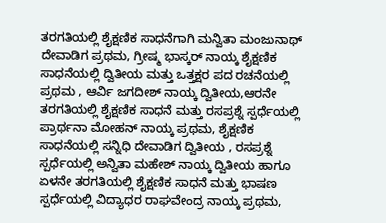ತರಗತಿಯಲ್ಲಿ ಶೈಕ್ಷಣಿಕ ಸಾಧನೆಗಾಗಿ ಮನ್ವಿತಾ ಮಂಜುನಾಥ್ ದೇವಾಡಿಗ ಪ್ರಥಮ, ಗ್ರೀಷ್ಮ ಭಾಸ್ಕರ್ ನಾಯ್ಕ ಶೈಕ್ಷಣಿಕ ಸಾಧನೆಯಲ್ಲಿ ದ್ವಿತೀಯ ಮತ್ತು ಒತ್ತಕ್ಷರ ಪದ ರಚನೆಯಲ್ಲಿ ಪ್ರಥಮ , ಆರ್ವಿ ಜಗದೀಶ್ ನಾಯ್ಕ ದ್ವಿತೀಯ,ಆರನೇ ತರಗತಿಯಲ್ಲಿ ಶೈಕ್ಷಣಿಕ ಸಾಧನೆ ಮತ್ತು ರಸಪ್ರಶ್ನೆ ಸ್ಪರ್ಧೆಯಲ್ಲಿ ಪ್ರಾರ್ಥನಾ ಮೋಹನ್ ನಾಯ್ಕ ಪ್ರಥಮ, ಶೈಕ್ಷಣಿಕ ಸಾಧನೆಯಲ್ಲಿ ಸನ್ನಿಧಿ ದೇವಾಡಿಗ ದ್ವಿತೀಯ , ರಸಪ್ರಶ್ನೆ ಸ್ಪರ್ಧೆಯಲ್ಲಿ ಅನ್ವಿತಾ ಮಹೇಶ್ ನಾಯ್ಕ ದ್ವಿತೀಯ ಹಾಗೂ ಏಳನೇ ತರಗತಿಯಲ್ಲಿ ಶೈಕ್ಷಣಿಕ ಸಾಧನೆ ಮತ್ತು ಭಾಷಣ ಸ್ಪರ್ಧೆಯಲ್ಲಿ ವಿದ್ಯಾಧರ ರಾಘವೇಂದ್ರ ನಾಯ್ಕ ಪ್ರಥಮ,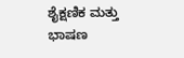ಶೈಕ್ಷಣಿಕ ಮತ್ತು ಭಾಷಣ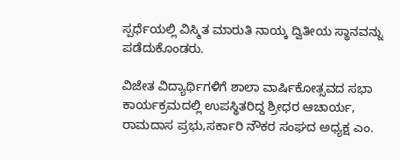ಸ್ಪರ್ಧೆಯಲ್ಲಿ ವಿಸ್ಮಿತ ಮಾರುತಿ ನಾಯ್ಕ ದ್ವಿತೀಯ ಸ್ಥಾನವನ್ನು ಪಡೆದುಕೊಂಡರು.

ವಿಜೇತ ವಿದ್ಯಾರ್ಥಿಗಳಿಗೆ ಶಾಲಾ ವಾರ್ಷಿಕೋತ್ಸವದ ಸಭಾ ಕಾರ್ಯಕ್ರಮದಲ್ಲಿ ಉಪಸ್ಥಿತರಿದ್ದ ಶ್ರೀಧರ ಆಚಾರ್ಯ, ರಾಮದಾಸ ಪ್ರಭು,ಸರ್ಕಾರಿ ನೌಕರ ಸಂಘದ ಅಧ್ಯಕ್ಷ ಎಂ.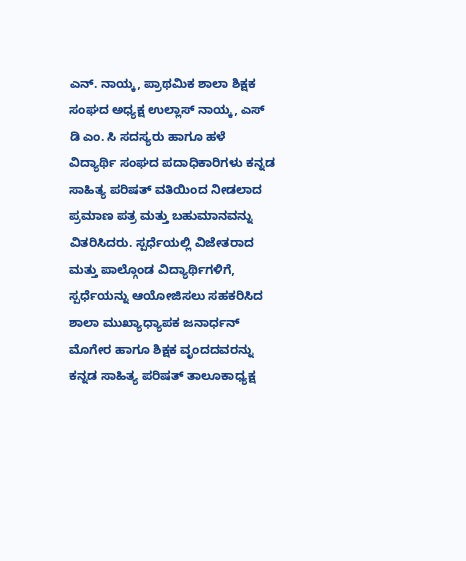ಎನ್. ನಾಯ್ಕ, ಪ್ರಾಥಮಿಕ ಶಾಲಾ ಶಿಕ್ಷಕ ಸಂಘದ ಅಧ್ಯಕ್ಷ ಉಲ್ಲಾಸ್ ನಾಯ್ಕ, ಎಸ್ ಡಿ ಎಂ. ಸಿ ಸದಸ್ಯರು ಹಾಗೂ ಹಳೆ ವಿದ್ಯಾರ್ಥಿ ಸಂಘದ ಪದಾಧಿಕಾರಿಗಳು ಕನ್ನಡ ಸಾಹಿತ್ಯ ಪರಿಷತ್ ವತಿಯಿಂದ ನೀಡಲಾದ ಪ್ರಮಾಣ ಪತ್ರ ಮತ್ತು ಬಹುಮಾನವನ್ನು ವಿತರಿಸಿದರು. ಸ್ಪರ್ಧೆಯಲ್ಲಿ ವಿಜೇತರಾದ ಮತ್ತು ಪಾಲ್ಗೊಂಡ ವಿದ್ಯಾರ್ಥಿಗಳಿಗೆ, ಸ್ಪರ್ಧೆಯನ್ನು ಆಯೋಜಿಸಲು ಸಹಕರಿಸಿದ ಶಾಲಾ ಮುಖ್ಯಾಧ್ಯಾಪಕ ಜನಾರ್ಧನ್ ಮೊಗೇರ ಹಾಗೂ ಶಿಕ್ಷಕ ವೃಂದದವರನ್ನು ಕನ್ನಡ ಸಾಹಿತ್ಯ ಪರಿಷತ್ ತಾಲೂಕಾಧ್ಯಕ್ಷ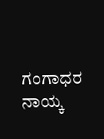ಗಂಗಾಧರ ನಾಯ್ಕ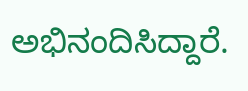ಅಭಿನಂದಿಸಿದ್ದಾರೆ.